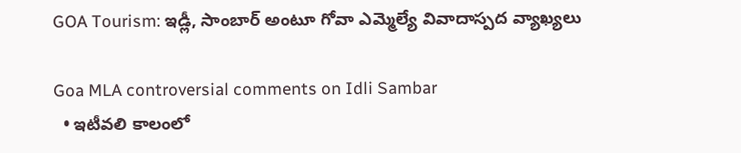GOA Tourism: ఇడ్లీ, సాంబార్ అంటూ గోవా ఎమ్మెల్యే వివాదాస్పద వ్యాఖ్యలు

Goa MLA controversial comments on Idli Sambar
  • ఇటీవలి కాలంలో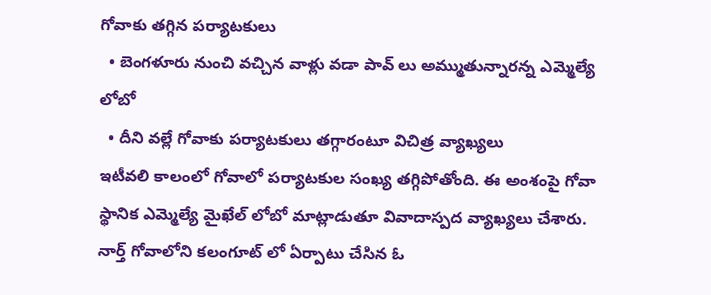గోవాకు తగ్గిన పర్యాటకులు
  • బెంగళూరు నుంచి వచ్చిన వాళ్లు వడా పావ్ లు అమ్ముతున్నారన్న ఎమ్మెల్యే లోబో
  • దీని వల్లే గోవాకు పర్యాటకులు తగ్గారంటూ విచిత్ర వ్యాఖ్యలు
ఇటీవలి కాలంలో గోవాలో పర్యాటకుల సంఖ్య తగ్గిపోతోంది. ఈ అంశంపై గోవా స్థానిక ఎమ్మెల్యే మైఖేల్ లోబో మాట్లాడుతూ వివాదాస్పద వ్యాఖ్యలు చేశారు. నార్త్ గోవాలోని కలంగూట్ లో ఏర్పాటు చేసిన ఓ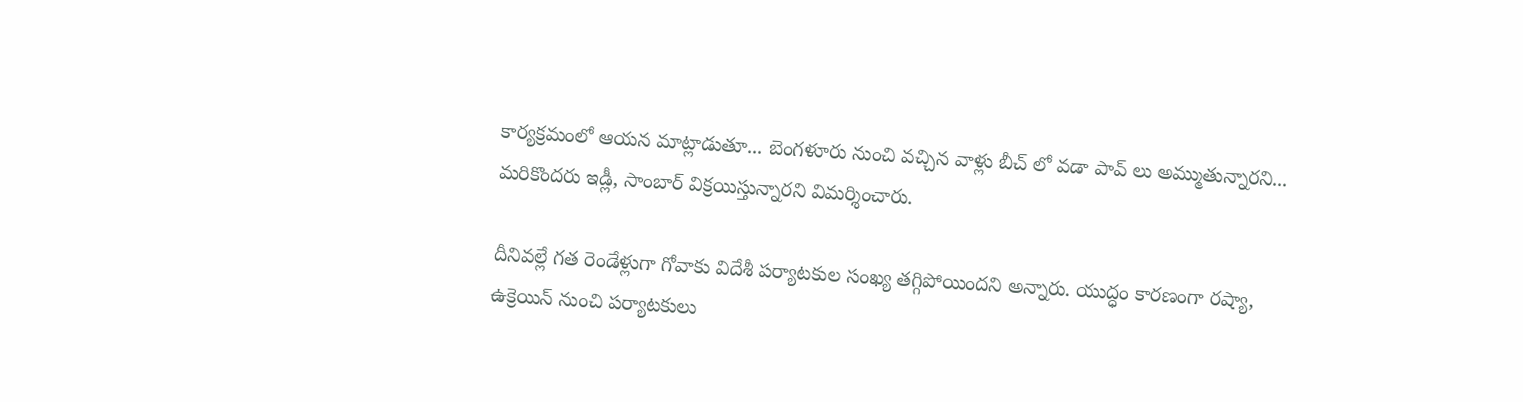కార్యక్రమంలో ఆయన మాట్లాడుతూ... బెంగళూరు నుంచి వచ్చిన వాళ్లు బీచ్ లో వడా పావ్ లు అమ్ముతున్నారని... మరికొందరు ఇడ్లీ, సాంబార్ విక్రయిస్తున్నారని విమర్శించారు.

దీనివల్లే గత రెండేళ్లుగా గోవాకు విదేశీ పర్యాటకుల సంఖ్య తగ్గిపోయిందని అన్నారు. యుద్ధం కారణంగా రష్యా, ఉక్రెయిన్ నుంచి పర్యాటకులు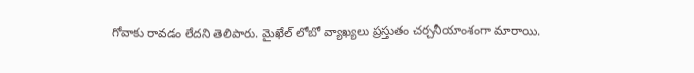గోవాకు రావడం లేదని తెలిపారు. మైఖేల్ లోబో వ్యాఖ్యలు ప్రస్తుతం చర్చనీయాంశంగా మారాయి.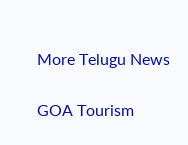More Telugu News

GOA Tourism